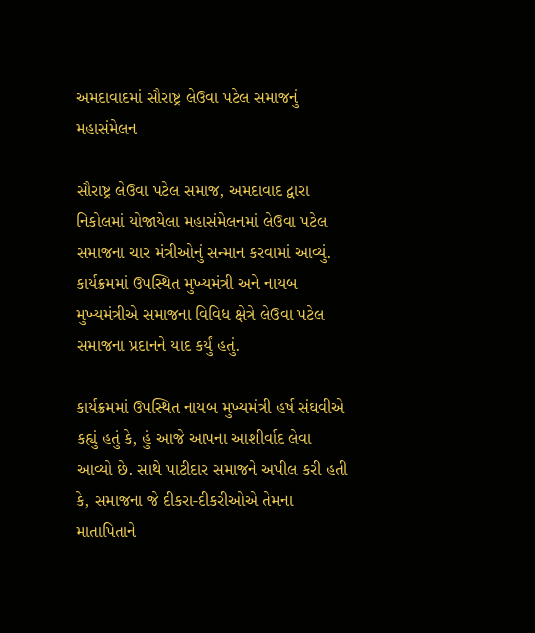અમદાવાદમાં સૌરાષ્ટ્ર લેઉવા પટેલ સમાજનું મહાસંમેલન

સૌરાષ્ટ્ર લેઉવા પટેલ સમાજ, અમદાવાદ દ્વારા નિકોલમાં યોજાયેલા મહાસંમેલનમાં લેઉવા પટેલ સમાજના ચાર મંત્રીઓનું સન્માન કરવામાં આવ્યું. કાર્યક્રમમાં ઉપસ્થિત મુખ્યમંત્રી અને નાયબ મુખ્યમંત્રીએ સમાજના વિવિધ ક્ષેત્રે લેઉવા પટેલ સમાજના પ્રદાનને યાદ કર્યું હતું.

કાર્યક્રમમાં ઉપસ્થિત નાયબ મુખ્યમંત્રી હર્ષ સંઘવીએ કહ્યું હતું કે, હું આજે આપના આશીર્વાદ લેવા આવ્યો છે. સાથે પાટીદાર સમાજને અપીલ કરી હતી કે, સમાજના જે દીકરા-દીકરીઓએ તેમના માતાપિતાને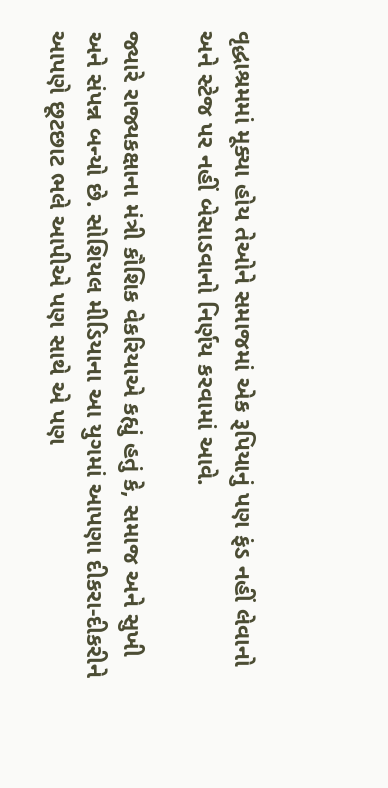વૃદ્ધાશ્રમમાં મૂક્યા હોય તેઓને સમાજમાં એક રૂપિયાનું પણ ફંડ નહીં લેવાનો અને સ્ટેજ પર નહીં બેસાડવાનો નિર્ણય કરવામાં આવે.

જ્યારે રાજ્યકક્ષાના મંત્રી કૌશિક વેકરિયાએ કહ્યું હતું કે, સમાજ અને સુખી અને સંપન્ન બન્યો છે. સોશિયલ મીડિયાના આ યુગમાં આપણા દીકરા-દીકરીને આપણે છૂટછાટ ભલે આપીએ પણ સાથે એ પણ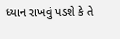ધ્યાન રાખવું પડશે કે તે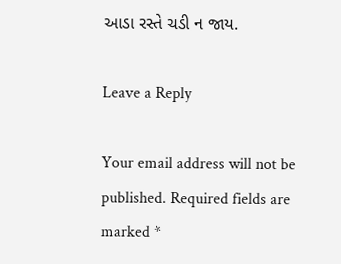આડા રસ્તે ચડી ન જાય.

Leave a Reply

Your email address will not be published. Required fields are marked *